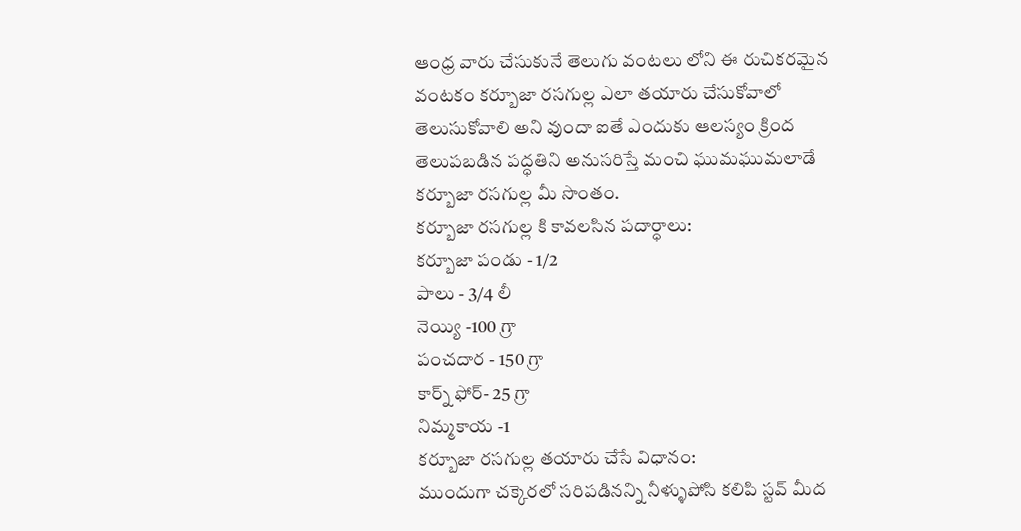ఆంధ్ర వారు చేసుకునే తెలుగు వంటలు లోని ఈ రుచికరమైన వంటకం కర్బూజా రసగుల్ల ఎలా తయారు చేసుకోవాలో తెలుసుకోవాలి అని వుందా ఐతే ఎందుకు ఆలస్యం క్రింద తెలుపబడిన పద్ధతిని అనుసరిస్తే మంచి ఘుమఘుమలాడే కర్బూజా రసగుల్ల మీ సొంతం.
కర్బూజా రసగుల్ల కి కావలసిన పదార్ధాలు:
కర్బూజా పండు - 1/2
పాలు - 3/4 లీ
నెయ్యి -100 గ్రా
పంచదార - 150 గ్రా
కార్న్ ఫోర్- 25 గ్రా
నిమ్మకాయ -1
కర్బూజా రసగుల్ల తయారు చేసే విధానం:
ముందుగా చక్కెరలో సరిపడినన్ని నీళ్ళుపోసి కలిపి స్టవ్ మీద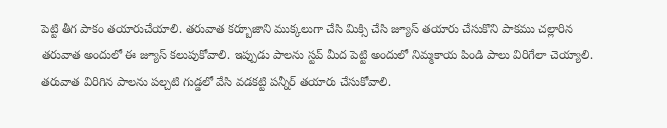పెట్టి తీగ పాకం తయారుచేయాలి. తరువాత కర్బూజాని ముక్కలుగా చేసి మిక్సి చేసి జ్యూస్ తయారు చేసుకొని పాకము చల్లారిన తరువాత అందులో ఈ జ్యూస్ కలుపుకోవాలి. ఇప్పుడు పాలను స్టవ్ మీద పెట్టి అందులో నిమ్మకాయ పిండి పాలు విరిగేలా చెయ్యాలి. తరువాత విరిగిన పాలను పల్చటి గుడ్డలో వేసి వడకట్టి పన్నీర్ తయారు చేసుకోవాలి.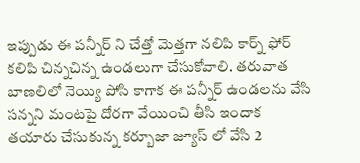ఇప్పుడు ఈ పన్నీర్ ని చేత్తో మెత్తగా నలిపి కార్న్ ఫోర్ కలిపి చిన్నచిన్న ఉండలుగా చేసుకోవాలి. తరువాత బాణలిలో నెయ్యి పోసి కాగాక ఈ పన్నీర్ ఉండలను వేసి సన్నని మంటపై దోరగా వేయించి తీసి ఇందాక తయారు చేసుకున్న కర్బూజా జ్యూస్ లో వేసి 2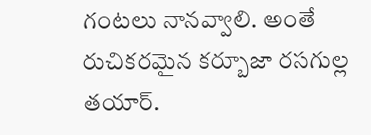గంటలు నానవ్వాలి. అంతే రుచికరమైన కర్బూజా రసగుల్ల తయార్.